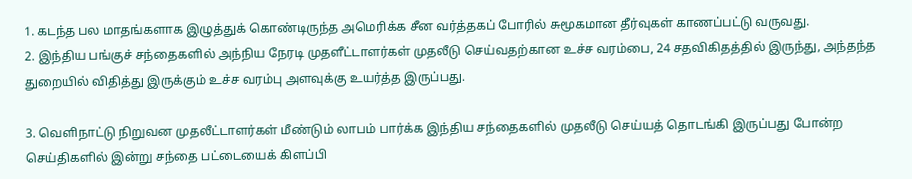1. கடந்த பல மாதங்களாக இழுத்துக் கொண்டிருந்த அமெரிக்க சீன வர்த்தகப் போரில் சுமூகமான தீர்வுகள் காணப்பட்டு வருவது.
2. இந்திய பங்குச் சந்தைகளில் அந்நிய நேரடி முதளீட்டாளர்கள் முதலீடு செய்வதற்கான உச்ச வரம்பை, 24 சதவிகிதத்தில் இருந்து, அந்தந்த துறையில் விதித்து இருக்கும் உச்ச வரம்பு அளவுக்கு உயர்த்த இருப்பது.

3. வெளிநாட்டு நிறுவன முதலீட்டாளர்கள் மீண்டும் லாபம் பார்க்க இந்திய சந்தைகளில் முதலீடு செய்யத் தொடங்கி இருப்பது போன்ற செய்திகளில் இன்று சந்தை பட்டையைக் கிளப்பி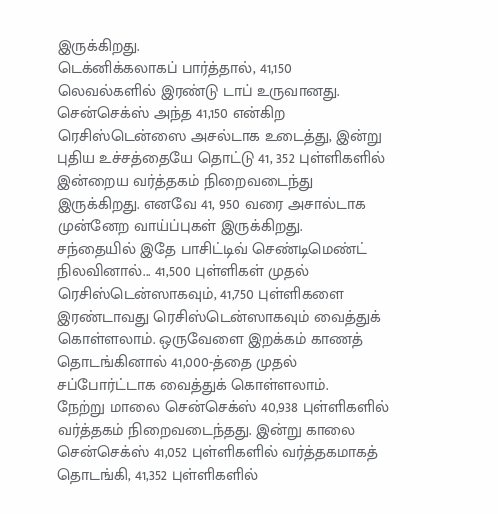இருக்கிறது.
டெக்னிக்கலாகப் பார்த்தால், 41,150 லெவல்களில் இரண்டு டாப் உருவானது. சென்செக்ஸ் அந்த 41,150 என்கிற ரெசிஸ்டென்ஸை அசல்டாக உடைத்து, இன்று புதிய உச்சத்தையே தொட்டு 41, 352 புள்ளிகளில் இன்றைய வர்த்தகம் நிறைவடைந்து இருக்கிறது. எனவே 41, 950 வரை அசால்டாக முன்னேற வாய்ப்புகள் இருக்கிறது.
சந்தையில் இதே பாசிட்டிவ் செண்டிமெண்ட் நிலவினால்... 41,500 புள்ளிகள் முதல் ரெசிஸ்டென்ஸாகவும், 41,750 புள்ளிகளை இரண்டாவது ரெசிஸ்டென்ஸாகவும் வைத்துக் கொள்ளலாம். ஒருவேளை இறக்கம் காணத் தொடங்கினால் 41,000-த்தை முதல் சப்போர்ட்டாக வைத்துக் கொள்ளலாம்.
நேற்று மாலை சென்செக்ஸ் 40,938 புள்ளிகளில் வர்த்தகம் நிறைவடைந்தது. இன்று காலை சென்செக்ஸ் 41,052 புள்ளிகளில் வர்த்தகமாகத் தொடங்கி, 41,352 புள்ளிகளில்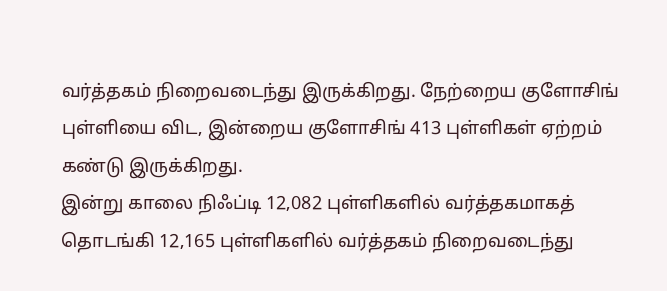வர்த்தகம் நிறைவடைந்து இருக்கிறது. நேற்றைய குளோசிங் புள்ளியை விட, இன்றைய குளோசிங் 413 புள்ளிகள் ஏற்றம் கண்டு இருக்கிறது.
இன்று காலை நிஃப்டி 12,082 புள்ளிகளில் வர்த்தகமாகத் தொடங்கி 12,165 புள்ளிகளில் வர்த்தகம் நிறைவடைந்து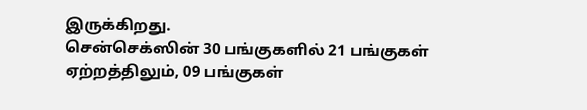இருக்கிறது.
சென்செக்ஸின் 30 பங்குகளில் 21 பங்குகள் ஏற்றத்திலும், 09 பங்குகள்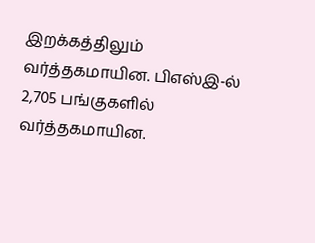இறக்கத்திலும் வர்த்தகமாயின. பிஎஸ்இ-ல் 2,705 பங்குகளில் வர்த்தகமாயின.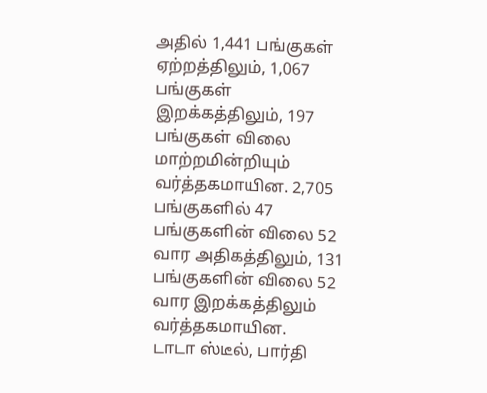அதில் 1,441 பங்குகள் ஏற்றத்திலும், 1,067 பங்குகள் இறக்கத்திலும், 197 பங்குகள் விலை மாற்றமின்றியும் வர்த்தகமாயின. 2,705 பங்குகளில் 47 பங்குகளின் விலை 52 வார அதிகத்திலும், 131 பங்குகளின் விலை 52 வார இறக்கத்திலும் வர்த்தகமாயின.
டாடா ஸ்டீல், பார்தி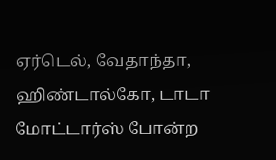ஏர்டெல், வேதாந்தா, ஹிண்டால்கோ, டாடா மோட்டார்ஸ் போன்ற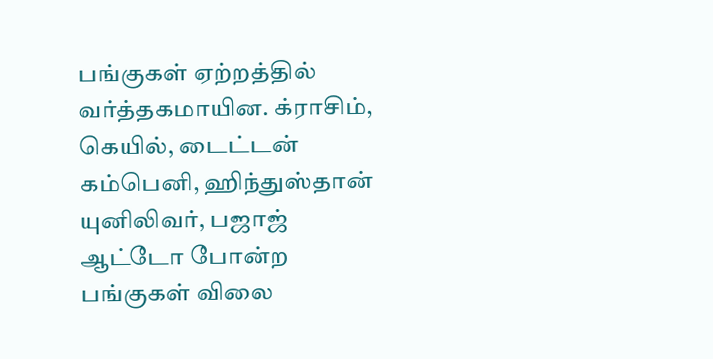பங்குகள் ஏற்றத்தில் வர்த்தகமாயின. க்ராசிம், கெயில், டைட்டன் கம்பெனி, ஹிந்துஸ்தான் யுனிலிவர், பஜாஜ் ஆட்டோ போன்ற பங்குகள் விலை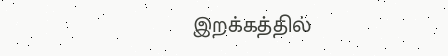இறக்கத்தில்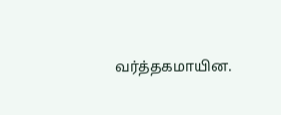வர்த்தகமாயின.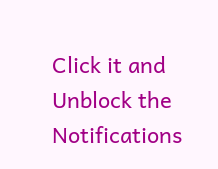Click it and Unblock the Notifications